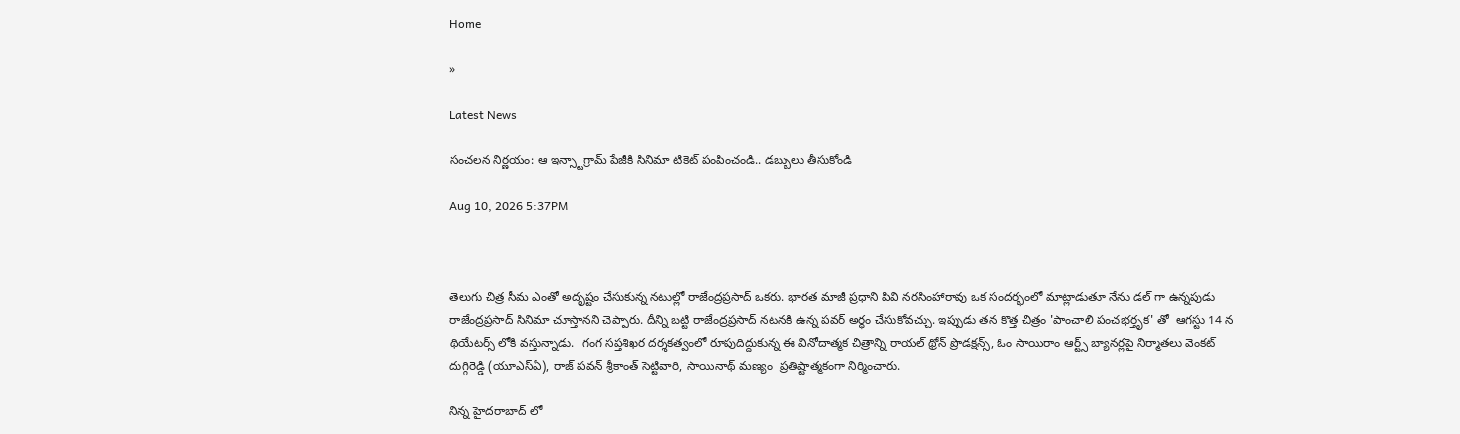Home

»

Latest News

సంచలన నిర్ణయం: ఆ ఇన్స్టాగ్రామ్ పేజీకి సినిమా టికెట్ పంపించండి.. డబ్బులు తీసుకోండి

Aug 10, 2026 5:37PM



తెలుగు చిత్ర సీమ ఎంతో అదృష్టం చేసుకున్న నటుల్లో రాజేంద్రప్రసాద్ ఒకరు. భారత మాజీ ప్రధాని పివి నరసింహారావు ఒక సందర్భంలో మాట్లాడుతూ నేను డల్ గా ఉన్నపుడు రాజేంద్రప్రసాద్ సినిమా చూస్తానని చెప్పారు. దీన్ని బట్టి రాజేంద్రప్రసాద్ నటనకి ఉన్న పవర్ అర్ధం చేసుకోవచ్చు. ఇప్పుడు తన కొత్త చిత్రం 'పాంచాలి పంచభర్తృక' తో  ఆగస్టు 14 న థియేటర్స్ లోకి వస్తున్నాడు.  గంగ సప్తశిఖర దర్శకత్వంలో రూపుదిద్దుకున్న ఈ వినోదాత్మక చిత్రాన్ని రాయల్ థ్రోన్ ప్రొడక్షన్స్, ఓం సాయిరాం ఆర్ట్స్ బ్యానర్లపై నిర్మాతలు వెంకట్ దుగ్గిరెడ్డి (యూఎస్ఏ), రాజ్ పవన్ శ్రీకాంత్ సెట్టివారి, సాయినాథ్ మణ్యం  ప్రతిష్టాత్మకంగా నిర్మించారు.

నిన్న హైదరాబాద్ లో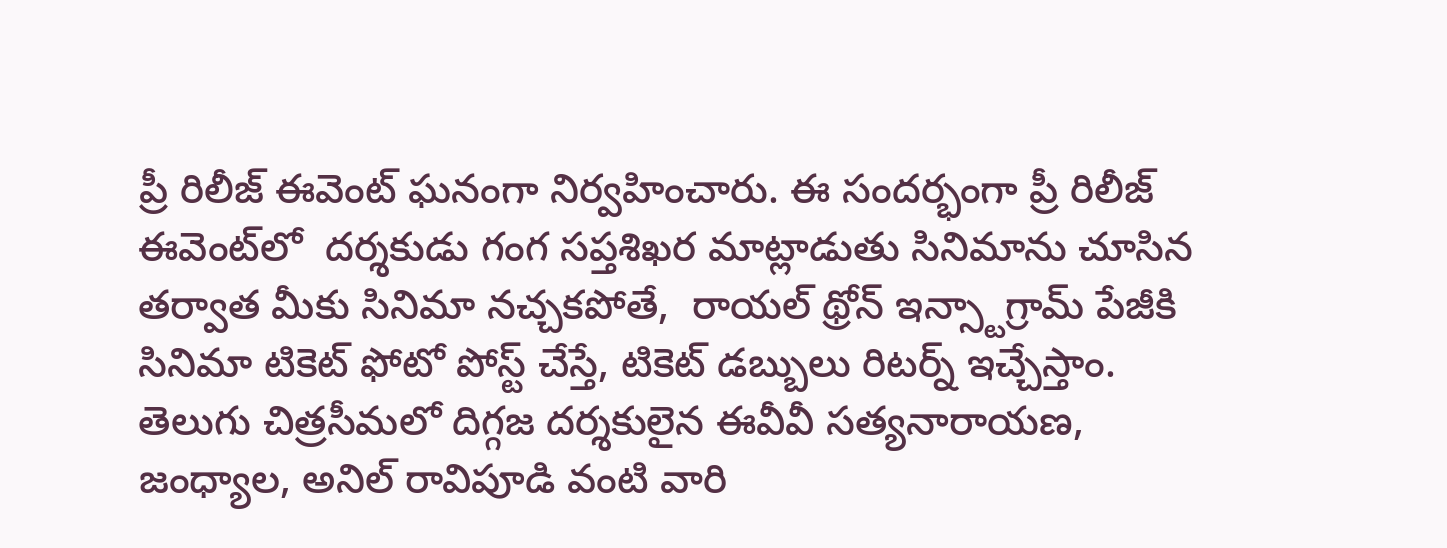ప్రీ రిలీజ్ ఈవెంట్‌ ఘనంగా నిర్వహించారు. ఈ సందర్భంగా ప్రీ రిలీజ్ ఈవెంట్‌లో  దర్శకుడు గంగ సప్తశిఖర మాట్లాడుతు సినిమాను చూసిన తర్వాత మీకు సినిమా నచ్చకపోతే,  రాయల్ థ్రోన్ ఇన్స్టాగ్రామ్ పేజీకి సినిమా టికెట్ ఫోటో పోస్ట్ చేస్తే, టికెట్ డబ్బులు రిటర్న్ ఇచ్చేస్తాం. తెలుగు చిత్రసీమలో దిగ్గజ దర్శకులైన ఈవీవీ సత్యనారాయణ, జంధ్యాల, అనిల్ రావిపూడి వంటి వారి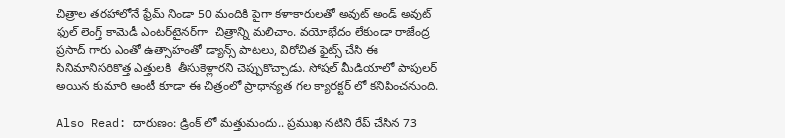చిత్రాల తరహాలోనే ఫ్రేమ్ నిండా 50 మందికి పైగా కళాకారులతో అవుట్ అండ్ అవుట్ ఫుల్ లెంగ్త్ కామెడీ ఎంటర్‌టైనర్‌గా  చిత్రాన్ని మలిచాం. వయోభేదం లేకుండా రాజేంద్ర ప్రసాద్ గారు ఎంతో ఉత్సాహంతో డ్యాన్స్ పాటలు, విరోచిత ఫైట్స్ చేసి ఈ సినిమానిసరికొత్త ఎత్తులకి  తీసుకెళ్లారని చెప్పుకొచ్చాడు. సోషల్ మీడియాలో పాపులర్ అయిన కుమారి ఆంటీ కూడా ఈ చిత్రంలో ప్రాధాన్యత గల క్యారక్టర్ లో కనిపించనుంది.

Also Read: దారుణం: డ్రింక్ లో మత్తుమందు.. ప్రముఖ నటిని రేప్ చేసిన 73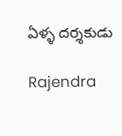ఏళ్ళ దర్శకుడు

Rajendra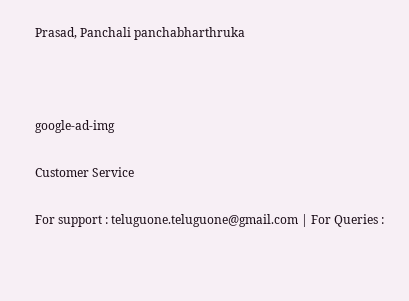Prasad, Panchali panchabharthruka



google-ad-img

Customer Service

For support : teluguone.teluguone@gmail.com | For Queries :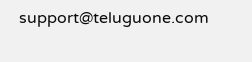support@teluguone.com